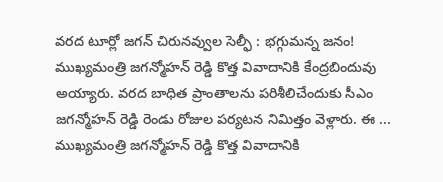వరద టూర్లో జగన్ చిరునవ్వుల సెల్ఫీ : భగ్గుమన్న జనం!
ముఖ్యమంత్రి జగన్మోహన్ రెడ్డి కొత్త వివాదానికి కేంద్రబిందువు అయ్యారు. వరద బాధిత ప్రాంతాలను పరిశీలిచేందుకు సీఎం జగన్మోహన్ రెడ్డి రెండు రోజుల పర్యటన నిమిత్తం వెళ్లారు. ఈ ...
ముఖ్యమంత్రి జగన్మోహన్ రెడ్డి కొత్త వివాదానికి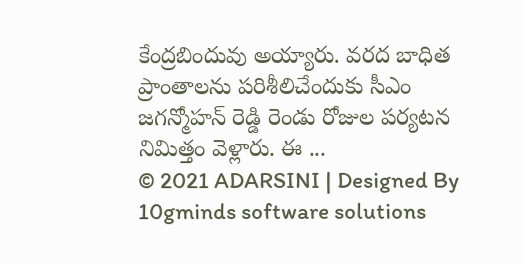కేంద్రబిందువు అయ్యారు. వరద బాధిత ప్రాంతాలను పరిశీలిచేందుకు సీఎం జగన్మోహన్ రెడ్డి రెండు రోజుల పర్యటన నిమిత్తం వెళ్లారు. ఈ ...
© 2021 ADARSINI | Designed By 10gminds software solutions